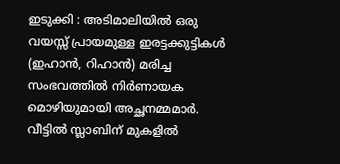ഇടുക്കി : അടിമാലിയിൽ ഒരു വയസ്സ് പ്രായമുള്ള ഇരട്ടക്കുട്ടികൾ (ഇഹാൻ, റിഹാൻ) മരിച്ച സംഭവത്തിൽ നിർണായക മൊഴിയുമായി അച്ഛനമ്മമാർ. വീട്ടിൽ സ്ലാബിന് മുകളിൽ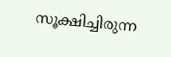സൂക്ഷിച്ചിരുന്ന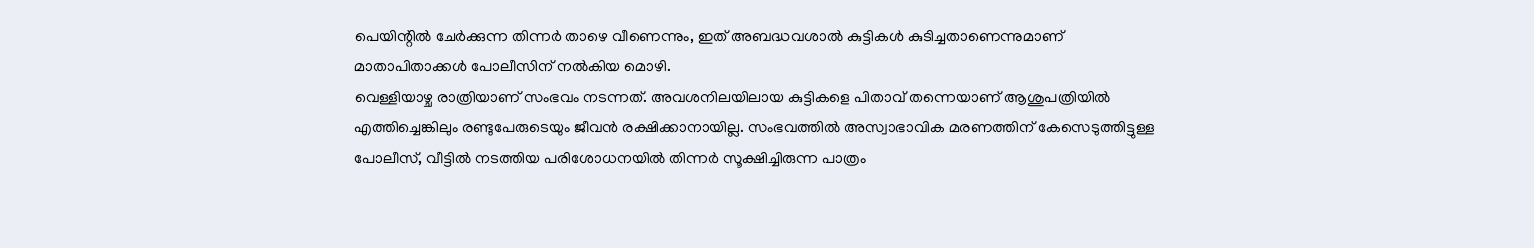പെയിന്റിൽ ചേർക്കുന്ന തിന്നർ താഴെ വീണെന്നും, ഇത് അബദ്ധവശാൽ കുട്ടികൾ കുടിച്ചതാണെന്നുമാണ് മാതാപിതാക്കൾ പോലീസിന് നൽകിയ മൊഴി.
വെള്ളിയാഴ്ച രാത്രിയാണ് സംഭവം നടന്നത്. അവശനിലയിലായ കുട്ടികളെ പിതാവ് തന്നെയാണ് ആശുപത്രിയിൽ എത്തിച്ചെങ്കിലും രണ്ടുപേരുടെയും ജീവൻ രക്ഷിക്കാനായില്ല. സംഭവത്തിൽ അസ്വാഭാവിക മരണത്തിന് കേസെടുത്തിട്ടുള്ള പോലീസ്, വീട്ടിൽ നടത്തിയ പരിശോധനയിൽ തിന്നർ സൂക്ഷിച്ചിരുന്ന പാത്രം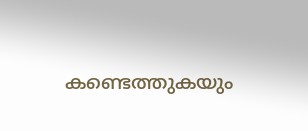കണ്ടെത്തുകയും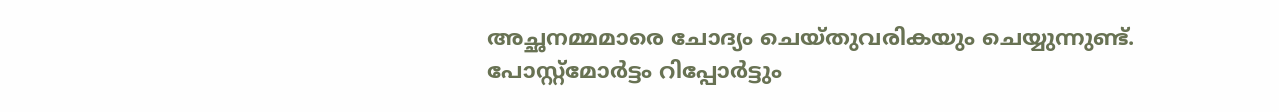അച്ഛനമ്മമാരെ ചോദ്യം ചെയ്തുവരികയും ചെയ്യുന്നുണ്ട്.
പോസ്റ്റ്മോർട്ടം റിപ്പോർട്ടും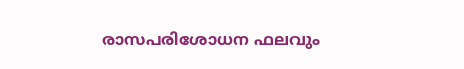രാസപരിശോധന ഫലവും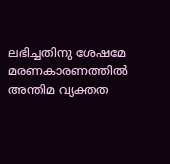ലഭിച്ചതിനു ശേഷമേ മരണകാരണത്തിൽ അന്തിമ വ്യക്തത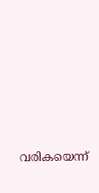വരികയെന്ന്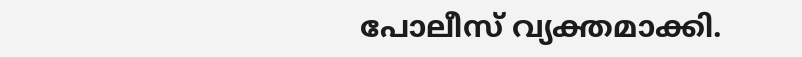പോലീസ് വ്യക്തമാക്കി.